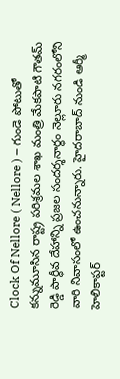Clock Of Nellore ( Nellore ) – గుండె పోటుతో కన్నుమూసిన రాష్ట్ర పరిశ్రమల శాఖ మంత్రి మేకపాటి గౌతమ్ రెడ్డి పార్ధీవ దేహాన్ని ప్రజల సందర్శనార్ధం నెల్లూరు నగరంలోని వారి నివాసంలో ఉంచనున్నారు. హైదరాబాద్ నుండి ఆర్మీ హెలికాప్టర్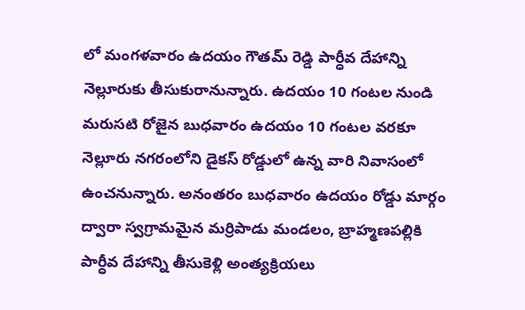లో మంగళవారం ఉదయం గౌతమ్ రెడ్డి పార్ధీవ దేహాన్ని నెల్లూరుకు తీసుకురానున్నారు. ఉదయం 10 గంటల నుండి మరుసటి రోజైన బుధవారం ఉదయం 10 గంటల వరకూ నెల్లూరు నగరంలోని డైకస్ రోడ్డులో ఉన్న వారి నివాసంలో ఉంచనున్నారు. అనంతరం బుధవారం ఉదయం రోడ్డు మార్గం ద్వారా స్వగ్రామమైన మర్రిపాడు మండలం, బ్రాహ్మణపల్లికి పార్ధీవ దేహాన్ని తీసుకెళ్లి అంత్యక్రియలు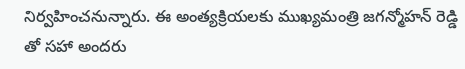నిర్వహించనున్నారు. ఈ అంత్యక్రియలకు ముఖ్యమంత్రి జగన్మోహన్ రెడ్డి తో సహా అందరు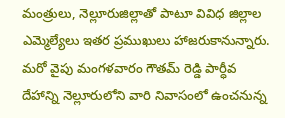మంత్రులు, నెల్లూరుజిల్లాతో పాటూ వివిధ జిల్లాల ఎమ్మెల్యేలు ఇతర ప్రముఖులు హాజరుకానున్నారు. మరో వైపు మంగళవారం గౌతమ్ రెడ్డి పార్ధీవ దేహాన్ని నెల్లూరులోని వారి నివాసంలో ఉంచనున్న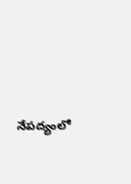నేపద్యంలో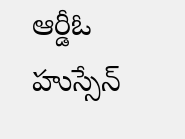ఆర్డీఓ హుస్సేన్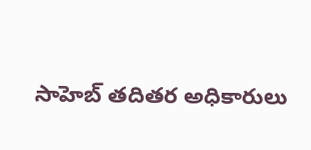సాహెబ్ తదితర అధికారులు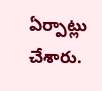ఏర్పాట్లు చేశారు.